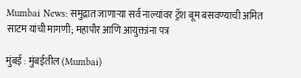Mumbai News: समुद्रात जाणाऱ्या सर्व नाल्यांवर ट्रॅश बूम बसवण्याची अमित साटम यांची मागणी; महापौर आणि आयुक्तांना पत्र

मुंबई : मुंबईतील (Mumbai)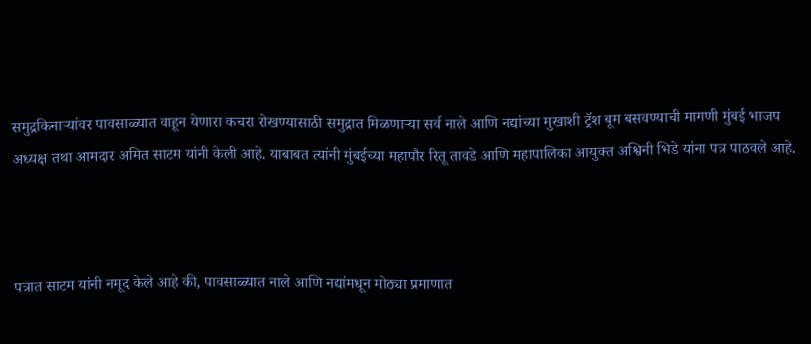समुद्रकिनाऱ्यांवर पावसाळ्यात वाहून येणारा कचरा रोखण्यासाठी समुद्रात मिळणाऱ्या सर्व नाले आणि नद्यांच्या मुखाशी ट्रॅश बूम बसवण्याची मागणी मुंबई भाजप अध्यक्ष तथा आमदार अमित साटम यांनी केली आहे. याबाबत त्यांनी मुंबईच्या महापौर रितू तावडे आणि महापालिका आयुक्त अश्विनी भिडे यांना पत्र पाठवले आहे.



पत्रात साटम यांनी नमूद केले आहे की, पावसाळ्यात नाले आणि नद्यांमधून मोठ्या प्रमाणात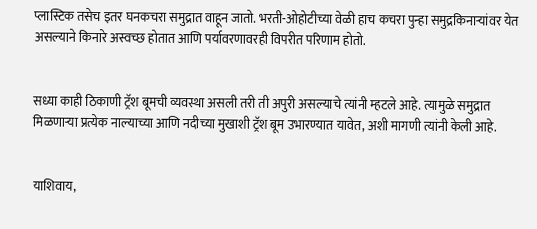प्लास्टिक तसेच इतर घनकचरा समुद्रात वाहून जातो. भरती-ओहोटीच्या वेळी हाच कचरा पुन्हा समुद्रकिनाऱ्यांवर येत असल्याने किनारे अस्वच्छ होतात आणि पर्यावरणावरही विपरीत परिणाम होतो.


सध्या काही ठिकाणी ट्रॅश बूमची व्यवस्था असली तरी ती अपुरी असल्याचे त्यांनी म्हटले आहे. त्यामुळे समुद्रात मिळणाऱ्या प्रत्येक नाल्याच्या आणि नदीच्या मुखाशी ट्रॅश बूम उभारण्यात यावेत, अशी मागणी त्यांनी केली आहे.


याशिवाय,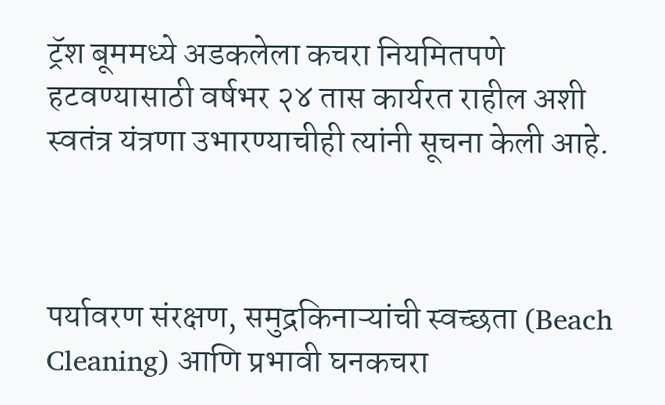ट्रॅश बूममध्ये अडकलेला कचरा नियमितपणे हटवण्यासाठी वर्षभर २४ तास कार्यरत राहील अशी स्वतंत्र यंत्रणा उभारण्याचीही त्यांनी सूचना केली आहे.



पर्यावरण संरक्षण, समुद्रकिनाऱ्यांची स्वच्छता (Beach Cleaning) आणि प्रभावी घनकचरा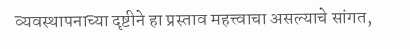व्यवस्थापनाच्या दृष्टीने हा प्रस्ताव महत्त्वाचा असल्याचे सांगत,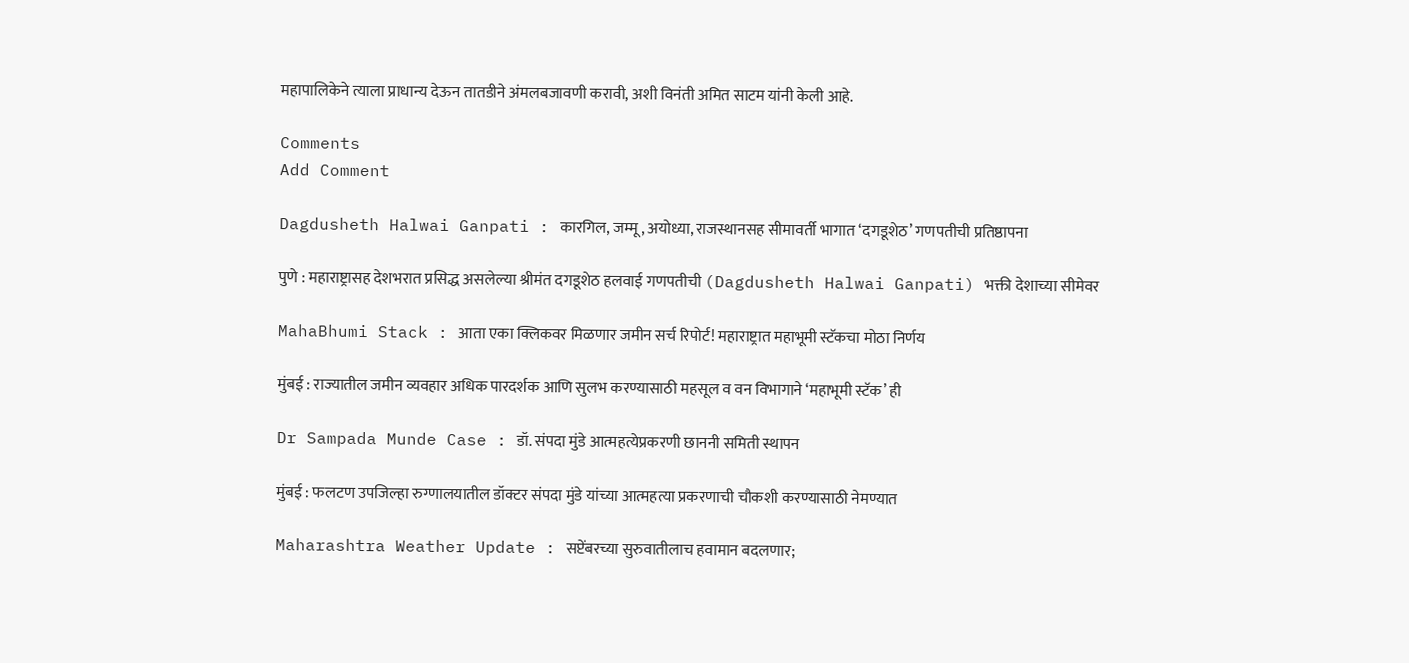महापालिकेने त्याला प्राधान्य देऊन तातडीने अंमलबजावणी करावी, अशी विनंती अमित साटम यांनी केली आहे.

Comments
Add Comment

Dagdusheth Halwai Ganpati : कारगिल, जम्मू, अयोध्या, राजस्थानसह सीमावर्ती भागात ‘दगडूशेठ’ गणपतीची प्रतिष्ठापना

पुणे : महाराष्ट्रासह देशभरात प्रसिद्ध असलेल्या श्रीमंत दगडूशेठ हलवाई गणपतीची (Dagdusheth Halwai Ganpati) भक्ती देशाच्या सीमेवर

MahaBhumi Stack : आता एका क्लिकवर मिळणार जमीन सर्च रिपोर्ट! महाराष्ट्रात महाभूमी स्टॅकचा मोठा निर्णय

मुंबई : राज्यातील जमीन व्यवहार अधिक पारदर्शक आणि सुलभ करण्यासाठी महसूल व वन विभागाने ‘महाभूमी स्टॅक’ ही

Dr Sampada Munde Case : डॉ. संपदा मुंडे आत्महत्येप्रकरणी छाननी समिती स्थापन

मुंबई : फलटण उपजिल्हा रुग्णालयातील डॉक्टर संपदा मुंडे यांच्या आत्महत्या प्रकरणाची चौकशी करण्यासाठी नेमण्यात

Maharashtra Weather Update : सप्टेंबरच्या सुरुवातीलाच हवामान बदलणार;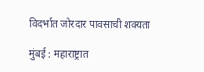विदर्भात जोरदार पावसाची शक्यता

मुंबई : महाराष्ट्रात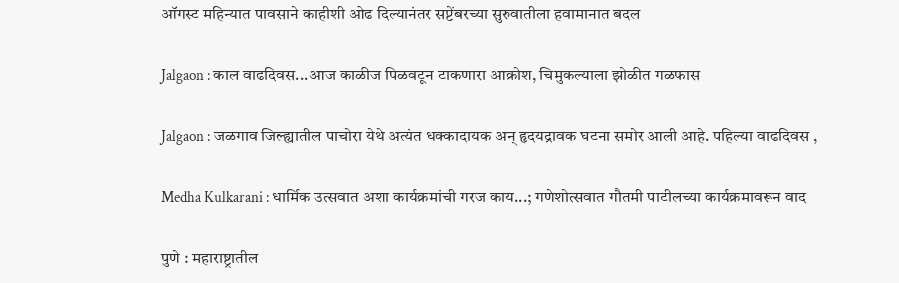ऑगस्ट महिन्यात पावसाने काहीशी ओढ दिल्यानंतर सप्टेंबरच्या सुरुवातीला हवामानात बदल

Jalgaon : काल वाढदिवस...आज काळीज पिळवटून टाकणारा आक्रोश, चिमुकल्याला झोळीत गळफास

Jalgaon : जळगाव जिल्ह्यातील पाचोरा येथे अत्यंत धक्कादायक अन् हृदयद्रावक घटना समोर आली आहे. पहिल्या वाढदिवस ,

Medha Kulkarani : धार्मिक उत्सवात अशा कार्यक्रमांची गरज काय...; गणेशोत्सवात गौतमी पाटीलच्या कार्यक्रमावरून वाद

पुणे : महाराष्ट्रातील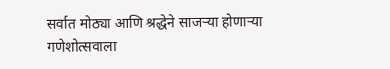सर्वात मोठ्या आणि श्रद्धेने साजऱ्या होणाऱ्या गणेशोत्सवाला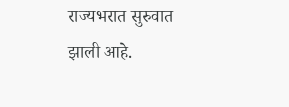राज्यभरात सुरुवात झाली आहे.